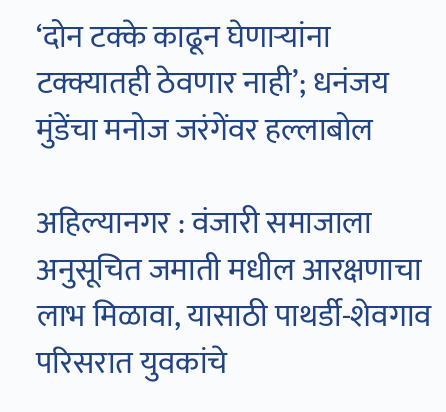‘दोन टक्के काढून घेणाऱ्यांना टक्क्यातही ठेवणार नाही’; धनंजय मुंडेंचा मनोज जरंगेंवर हल्लाबोल

अहिल्यानगर : वंजारी समाजाला अनुसूचित जमाती मधील आरक्षणाचा लाभ मिळावा, यासाठी पाथर्डी-शेवगाव परिसरात युवकांचे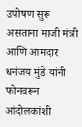उपोषण सुरू असताना माजी मंत्री आणि आमदार धनंजय मुंडे यांनी फोनवरून आंदोलकांशी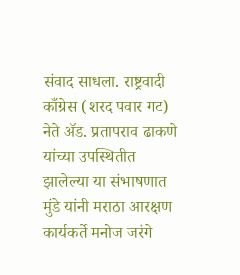संवाद साधला. राष्ट्रवादी काँग्रेस (शरद पवार गट) नेते ॲड. प्रतापराव ढाकणे यांच्या उपस्थितीत झालेल्या या संभाषणात मुंडे यांनी मराठा आरक्षण कार्यकर्ते मनोज जरंगे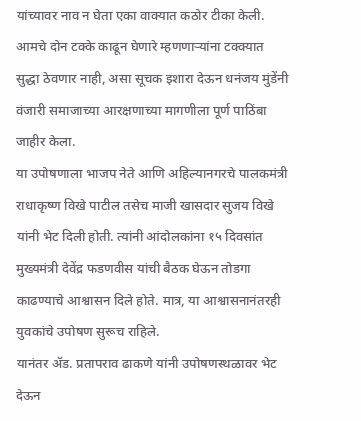यांच्यावर नाव न घेता एका वाक्यात कठोर टीका केली.
आमचे दोन टक्के काढून घेणारे म्हणणाऱ्यांना टक्क्यात सुद्धा ठेवणार नाही, असा सूचक इशारा देऊन धनंजय मुंडेंनी वंजारी समाजाच्या आरक्षणाच्या मागणीला पूर्ण पाठिंबा जाहीर केला.
या उपोषणाला भाजप नेते आणि अहिल्यानगरचे पालकमंत्री राधाकृष्ण विखे पाटील तसेच माजी खासदार सुजय विखे यांनी भेट दिली होती. त्यांनी आंदोलकांना १५ दिवसांत मुख्यमंत्री देवेंद्र फडणवीस यांची बैठक घेऊन तोडगा काढण्याचे आश्वासन दिले होते. मात्र, या आश्वासनानंतरही युवकांचे उपोषण सुरूच राहिले.
यानंतर ॲड. प्रतापराव ढाकणे यांनी उपोषणस्थळावर भेट देऊन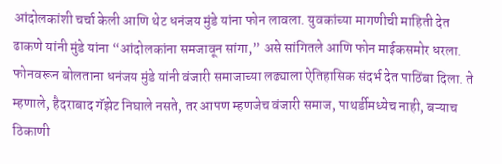आंदोलकांशी चर्चा केली आणि थेट धनंजय मुंडे यांना फोन लावला. युवकांच्या मागणीची माहिती देत ढाकणे यांनी मुंडे यांना “आंदोलकांना समजावून सांगा,” असे सांगितले आणि फोन माईकसमोर धरला.
फोनवरून बोलताना धनंजय मुंडे यांनी वंजारी समाजाच्या लढ्याला ऐतिहासिक संदर्भ देत पाठिंबा दिला. ते म्हणाले, हैदराबाद गॅझेट निघाले नसते, तर आपण म्हणजेच वंजारी समाज, पाथर्डीमध्येच नाही, बऱ्याच ठिकाणी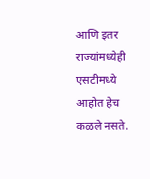आणि इतर राज्यांमध्येही एसटीमध्ये आहोत हेच कळले नसते.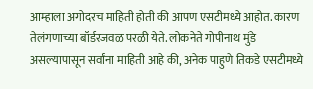आम्हाला अगोदरच माहिती होती की आपण एसटीमध्ये आहोत. कारण तेलंगणाच्या बॉर्डरजवळ परळी येते. लोकनेते गोपीनाथ मुंडे असल्यापासून सर्वांना माहिती आहे की, अनेक पाहुणे तिकडे एसटीमध्ये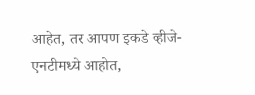आहेत, तर आपण इकडे व्हीजे-एनटीमध्ये आहोत,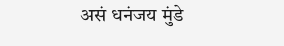असं धनंजय मुंडे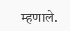म्हणाले.